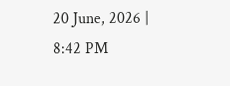20 June, 2026 | 8:42 PM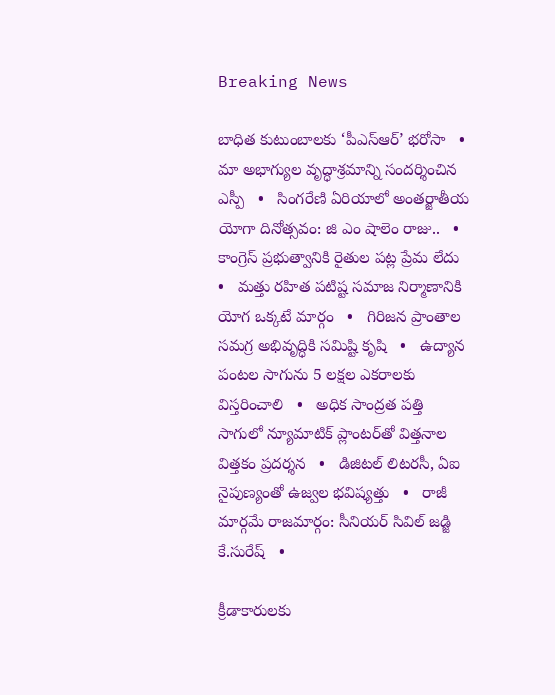Breaking News

బాధిత కుటుంబాలకు ‘పీఎస్ఆర్’ భరోసా   •   మా అభాగ్యుల వృద్ధాశ్రమాన్ని సందర్శించిన ఎస్పీ   •   సింగరేణి ఏరియాలో అంతర్జాతీయ యోగా దినోత్సవం: జి ఎం షాలెం రాజు..   •   కాంగ్రెస్ ప్రభుత్వానికి రైతుల పట్ల ప్రేమ లేదు   •   మత్తు రహిత పటిష్ట సమాజ నిర్మాణానికి యోగ ఒక్కటే మార్గం   •   గిరిజన ప్రాంతాల సమగ్ర అభివృద్ధికి సమిష్టి కృషి   •   ఉద్యాన పంటల సాగును 5 లక్షల ఎకరాలకు విస్తరించాలి   •   అధిక సాంద్రత పత్తి సాగులో న్యూమాటిక్ ప్లాంటర్‌తో విత్తనాల విత్తకం ప్రదర్శన   •   డిజిటల్ లిటరసీ, ఏఐ నైపుణ్యంతో ఉజ్వల భవిష్యత్తు   •   రాజీ మార్గమే రాజమార్గం: సీనియర్ సివిల్ జడ్జి కే.సురేష్   •

క్రీడాకారులకు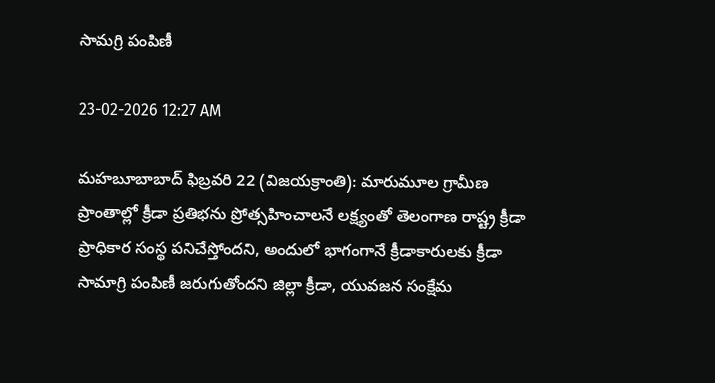సామగ్రి పంపిణీ

23-02-2026 12:27 AM

మహబూబాబాద్ ఫిబ్రవరి 22 (విజయక్రాంతి): మారుమూల గ్రామీణ ప్రాంతాల్లో క్రీడా ప్రతిభను ప్రోత్సహించాలనే లక్ష్యంతో తెలంగాణ రాష్ట్ర క్రీడా ప్రాధికార సంస్థ పనిచేస్తోందని, అందులో భాగంగానే క్రీడాకారులకు క్రీడా సామాగ్రి పంపిణీ జరుగుతోందని జిల్లా క్రీడా, యువజన సంక్షేమ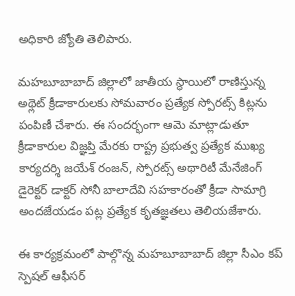అధికారి జ్యోతి తెలిపారు.

మహబూబాబాద్ జిల్లాలో జాతీయ స్థాయిలో రాణిస్తున్న అథ్లెట్ క్రీడాకారులకు సోమవారం ప్రత్యేక స్పోరట్స్ కిట్లను పంపిణీ చేశారు. ఈ సందర్భంగా ఆమె మాట్లాడుతూ క్రీడాకారుల విజ్ఞప్తి మేరకు రాష్ట్ర ప్రభుత్వ ప్రత్యేక ముఖ్య కార్యదర్శి జయేశ్ రంజన్, స్పోరట్స్ అథారిటీ మేనేజింగ్ డైరెక్టర్ డాక్టర్ సోనీ బాలాదేవి సహకారంతో క్రీడా సామాగ్రి అందజేయడం పట్ల ప్రత్యేక కృతజ్ఞతలు తెలియజేశారు.

ఈ కార్యక్రమంలో పాల్గొన్న మహబూబాబాద్ జిల్లా సీఎం కప్ స్పెషల్ ఆఫీసర్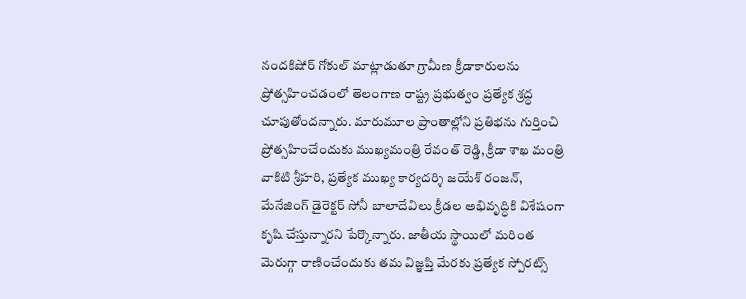నందకిషోర్ గోకుల్ మాట్లాడుతూ గ్రామీణ క్రీడాకారులను ప్రోత్సహించడంలో తెలంగాణ రాష్ట్ర ప్రభుత్వం ప్రత్యేక శ్రద్ధ చూపుతోందన్నారు. మారుమూల ప్రాంతాల్లోని ప్రతిభను గుర్తించి ప్రోత్సహించేందుకు ముఖ్యమంత్రి రేవంత్ రెడ్డి, క్రీడా శాఖ మంత్రి వాకిటి శ్రీహరి, ప్రత్యేక ముఖ్య కార్యదర్శి జయేశ్ రంజన్, మేనేజింగ్ డైరెక్టర్ సోనీ బాలాదేవిలు క్రీడల అభివృద్ధికి విశేషంగా కృషి చేస్తున్నారని పేర్కొన్నారు. జాతీయ స్థాయిలో మరింత మెరుగ్గా రాణించేందుకు తమ విజ్ఞప్తి మేరకు ప్రత్యేక స్పోరట్స్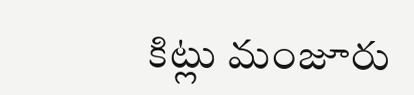కిట్లు మంజూరు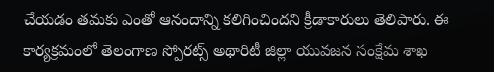చేయడం తమకు ఎంతో ఆనందాన్ని కలిగించిందని క్రీడాకారులు తెలిపారు. ఈ కార్యక్రమంలో తెలంగాణ స్పోరట్స్ అథారిటీ జిల్లా యువజన సంక్షేమ శాఖ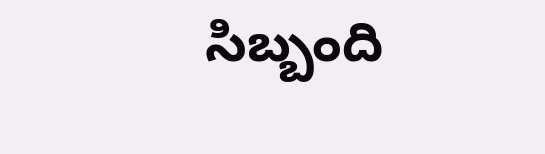సిబ్బంది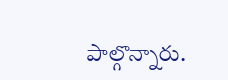పాల్గొన్నారు.